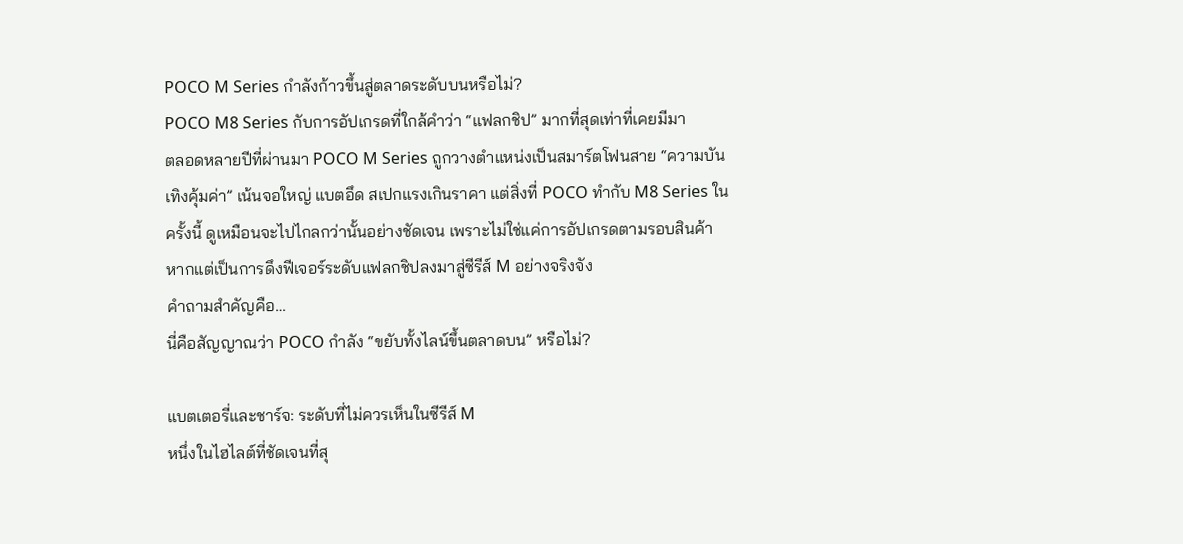POCO M Series กำลังก้าวขึ้นสู่ตลาดระดับบนหรือไม่?
POCO M8 Series กับการอัปเกรดที่ใกล้คำว่า “แฟลกชิป” มากที่สุดเท่าที่เคยมีมา
ตลอดหลายปีที่ผ่านมา POCO M Series ถูกวางตำแหน่งเป็นสมาร์ตโฟนสาย “ความบันเทิงคุ้มค่า” เน้นจอใหญ่ แบตอึด สเปกแรงเกินราคา แต่สิ่งที่ POCO ทำกับ M8 Series ในครั้งนี้ ดูเหมือนจะไปไกลกว่านั้นอย่างชัดเจน เพราะไม่ใช่แค่การอัปเกรดตามรอบสินค้า หากแต่เป็นการดึงฟีเจอร์ระดับแฟลกชิปลงมาสู่ซีรีส์ M อย่างจริงจัง
คำถามสำคัญคือ…
นี่คือสัญญาณว่า POCO กำลัง “ขยับทั้งไลน์ขึ้นตลาดบน” หรือไม่?

แบตเตอรี่และชาร์จ: ระดับที่ไม่ควรเห็นในซีรีส์ M
หนึ่งในไฮไลต์ที่ชัดเจนที่สุ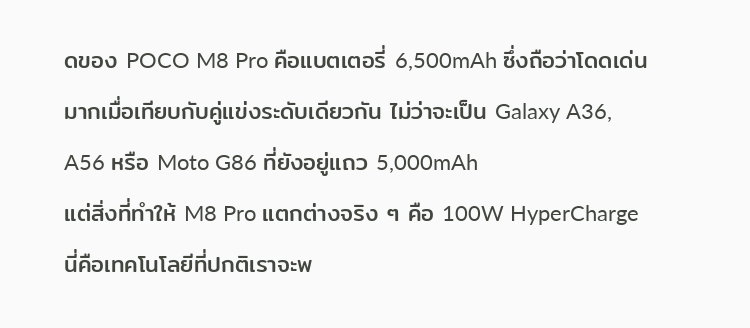ดของ POCO M8 Pro คือแบตเตอรี่ 6,500mAh ซึ่งถือว่าโดดเด่นมากเมื่อเทียบกับคู่แข่งระดับเดียวกัน ไม่ว่าจะเป็น Galaxy A36, A56 หรือ Moto G86 ที่ยังอยู่แถว 5,000mAh
แต่สิ่งที่ทำให้ M8 Pro แตกต่างจริง ๆ คือ 100W HyperCharge
นี่คือเทคโนโลยีที่ปกติเราจะพ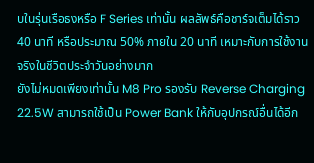บในรุ่นเรือธงหรือ F Series เท่านั้น ผลลัพธ์คือชาร์จเต็มได้ราว 40 นาที หรือประมาณ 50% ภายใน 20 นาที เหมาะกับการใช้งานจริงในชีวิตประจำวันอย่างมาก
ยังไม่หมดเพียงเท่านั้น M8 Pro รองรับ Reverse Charging 22.5W สามารถใช้เป็น Power Bank ให้กับอุปกรณ์อื่นได้อีก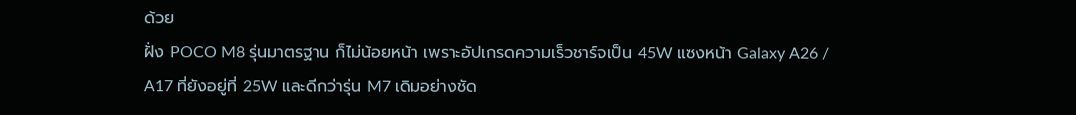ด้วย
ฝั่ง POCO M8 รุ่นมาตรฐาน ก็ไม่น้อยหน้า เพราะอัปเกรดความเร็วชาร์จเป็น 45W แซงหน้า Galaxy A26 / A17 ที่ยังอยู่ที่ 25W และดีกว่ารุ่น M7 เดิมอย่างชัด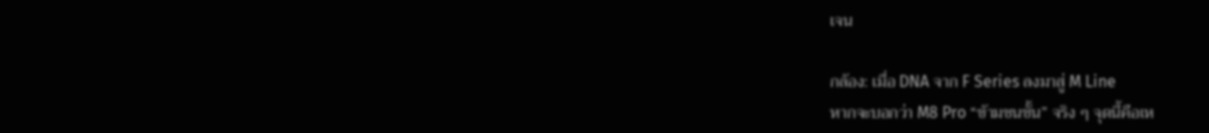เจน

กล้อง: เมื่อ DNA จาก F Series ลงมาสู่ M Line
หากจะบอกว่า M8 Pro “ข้ามชนชั้น” จริง ๆ จุดนี้คือเห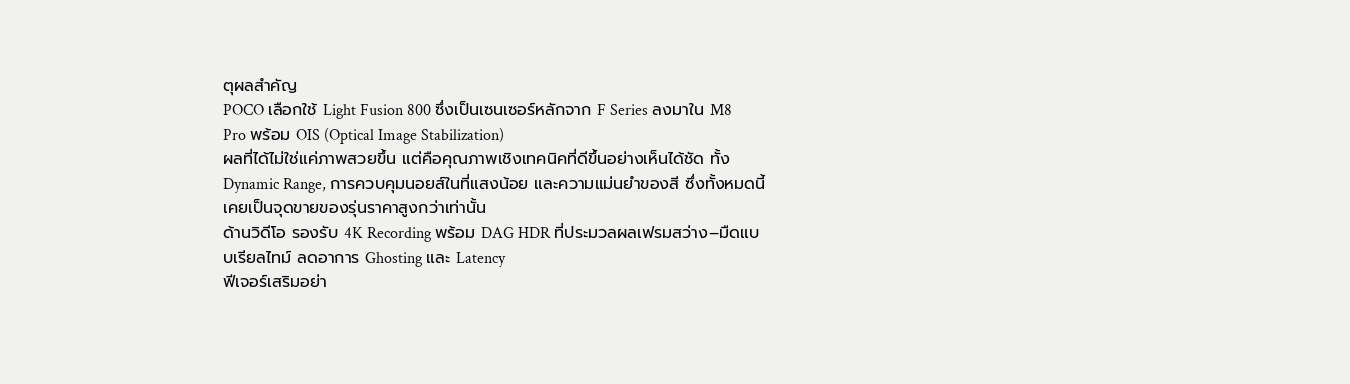ตุผลสำคัญ
POCO เลือกใช้ Light Fusion 800 ซึ่งเป็นเซนเซอร์หลักจาก F Series ลงมาใน M8 Pro พร้อม OIS (Optical Image Stabilization)
ผลที่ได้ไม่ใช่แค่ภาพสวยขึ้น แต่คือคุณภาพเชิงเทคนิคที่ดีขึ้นอย่างเห็นได้ชัด ทั้ง Dynamic Range, การควบคุมนอยส์ในที่แสงน้อย และความแม่นยำของสี ซึ่งทั้งหมดนี้เคยเป็นจุดขายของรุ่นราคาสูงกว่าเท่านั้น
ด้านวิดีโอ รองรับ 4K Recording พร้อม DAG HDR ที่ประมวลผลเฟรมสว่าง–มืดแบบเรียลไทม์ ลดอาการ Ghosting และ Latency
ฟีเจอร์เสริมอย่า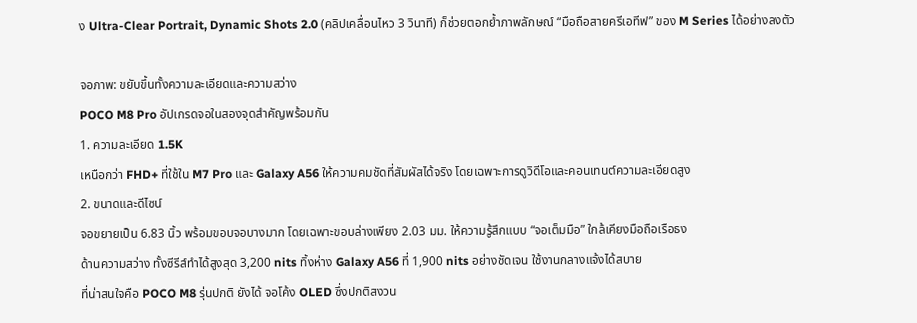ง Ultra-Clear Portrait, Dynamic Shots 2.0 (คลิปเคลื่อนไหว 3 วินาที) ก็ช่วยตอกย้ำภาพลักษณ์ “มือถือสายครีเอทีฟ” ของ M Series ได้อย่างลงตัว

จอภาพ: ขยับขึ้นทั้งความละเอียดและความสว่าง
POCO M8 Pro อัปเกรดจอในสองจุดสำคัญพร้อมกัน
1. ความละเอียด 1.5K
เหนือกว่า FHD+ ที่ใช้ใน M7 Pro และ Galaxy A56 ให้ความคมชัดที่สัมผัสได้จริง โดยเฉพาะการดูวิดีโอและคอนเทนต์ความละเอียดสูง
2. ขนาดและดีไซน์
จอขยายเป็น 6.83 นิ้ว พร้อมขอบจอบางมาก โดยเฉพาะขอบล่างเพียง 2.03 มม. ให้ความรู้สึกแบบ “จอเต็มมือ” ใกล้เคียงมือถือเรือธง
ด้านความสว่าง ทั้งซีรีส์ทำได้สูงสุด 3,200 nits ทิ้งห่าง Galaxy A56 ที่ 1,900 nits อย่างชัดเจน ใช้งานกลางแจ้งได้สบาย
ที่น่าสนใจคือ POCO M8 รุ่นปกติ ยังได้ จอโค้ง OLED ซึ่งปกติสงวน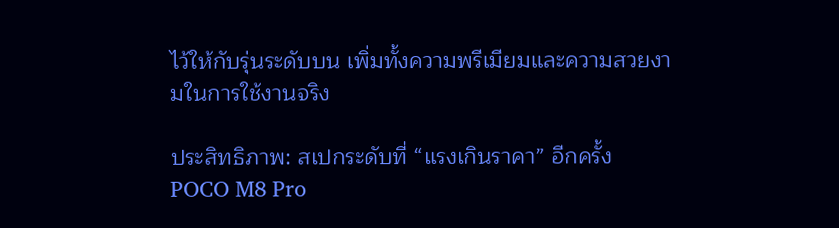ไว้ให้กับรุ่นระดับบน เพิ่มทั้งความพรีเมียมและความสวยงามในการใช้งานจริง

ประสิทธิภาพ: สเปกระดับที่ “แรงเกินราคา” อีกครั้ง
POCO M8 Pro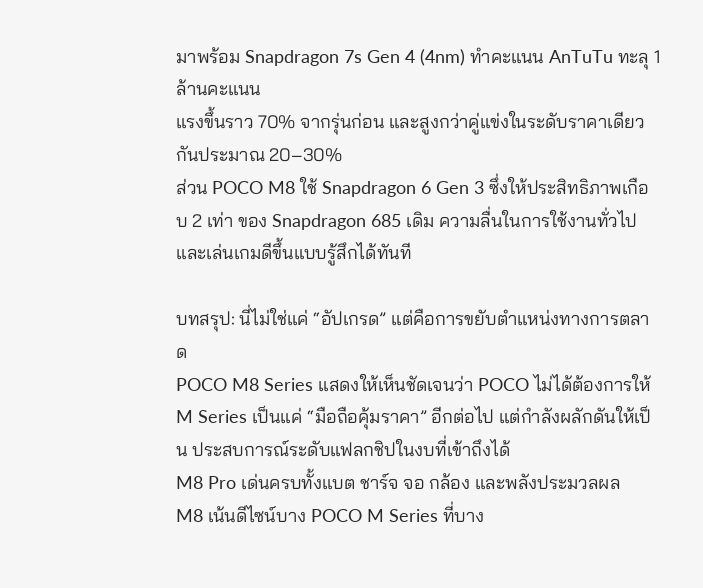มาพร้อม Snapdragon 7s Gen 4 (4nm) ทำคะแนน AnTuTu ทะลุ 1 ล้านคะแนน
แรงขึ้นราว 70% จากรุ่นก่อน และสูงกว่าคู่แข่งในระดับราคาเดียวกันประมาณ 20–30%
ส่วน POCO M8 ใช้ Snapdragon 6 Gen 3 ซึ่งให้ประสิทธิภาพเกือบ 2 เท่า ของ Snapdragon 685 เดิม ความลื่นในการใช้งานทั่วไปและเล่นเกมดีขึ้นแบบรู้สึกได้ทันที

บทสรุป: นี่ไม่ใช่แค่ “อัปเกรด” แต่คือการขยับตำแหน่งทางการตลาด
POCO M8 Series แสดงให้เห็นชัดเจนว่า POCO ไม่ได้ต้องการให้ M Series เป็นแค่ “มือถือคุ้มราคา” อีกต่อไป แต่กำลังผลักดันให้เป็น ประสบการณ์ระดับแฟลกชิปในงบที่เข้าถึงได้
M8 Pro เด่นครบทั้งแบต ชาร์จ จอ กล้อง และพลังประมวลผล
M8 เน้นดีไซน์บาง POCO M Series ที่บาง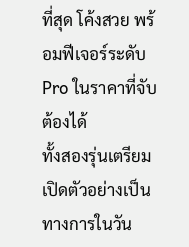ที่สุด โค้งสวย พร้อมฟีเจอร์ระดับ Pro ในราคาที่จับต้องได้
ทั้งสองรุ่นเตรียมเปิดตัวอย่างเป็นทางการในวัน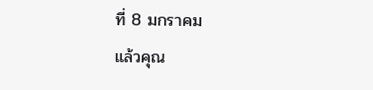ที่ 8 มกราคม
แล้วคุณ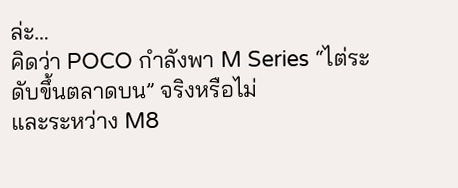ล่ะ…
คิดว่า POCO กำลังพา M Series “ไต่ระดับขึ้นตลาดบน” จริงหรือไม่
และระหว่าง M8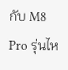กับ M8 Pro รุ่นไห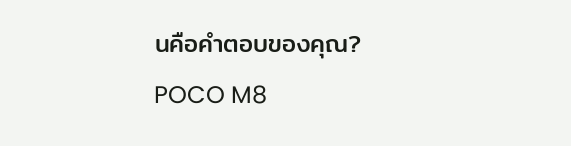นคือคำตอบของคุณ?
POCO M8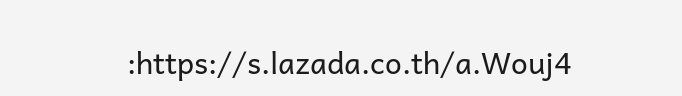:https://s.lazada.co.th/a.Wouj4